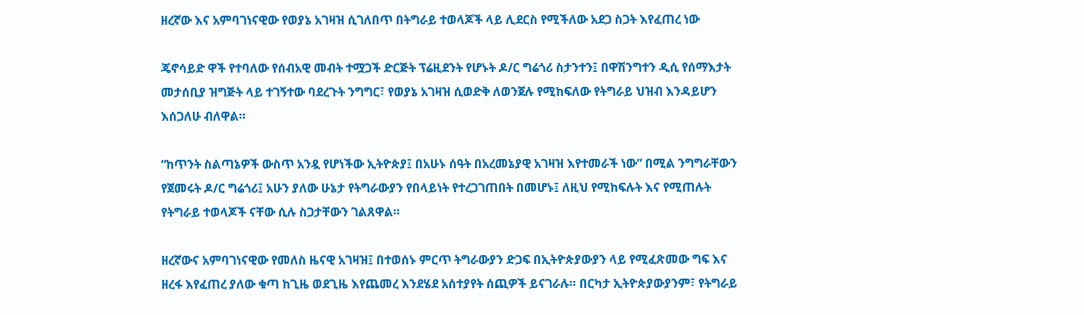ዘረኛው እና አምባገነናዊው የወያኔ አገዛዝ ሲገለበጥ በትግራይ ተወላጆች ላይ ሊደርስ የሚችለው አደጋ ስጋት እየፈጠረ ነው

ጄኖሳይድ ዋች የተባለው የሰብአዊ መብት ተሟጋች ድርጅት ፕሬዚደንት የሆኑት ዶ/ር ግሬጎሪ ስታንተን፤ በዋሽንግተን ዲሲ የሰማእታት መታሰቢያ ዝግጅት ላይ ተገኝተው ባደረጉት ንግግር፣ የወያኔ አገዛዝ ሲወድቅ ለወንጀሉ የሚከፍለው የትግራይ ህዝብ እንዳይሆን እሰጋለሁ ብለዋል።

“ከጥንት ስልጣኔዎች ውስጥ አንዷ የሆነችው ኢትዮጵያ፤ በአሁኑ ሰዓት በአረመኔያዊ አገዛዝ እየተመራች ነው” በሚል ንግግራቸውን የጀመሩት ዶ/ር ግሬጎሪ፤ አሁን ያለው ሁኔታ የትግራውያን የበላይነት የተረጋገጠበት በመሆኑ፤ ለዚህ የሚከፍሉት እና የሚጠሉት የትግራይ ተወላጆች ናቸው ሲሉ ስጋታቸውን ገልጸዋል።

ዘረኛውና አምባገነናዊው የመለስ ዜናዊ አገዛዝ፤ በተወሰኑ ምርጥ ትግራውያን ድጋፍ በኢትዮጵያውያን ላይ የሚፈጽመው ግፍ እና ዘረፋ እየፈጠረ ያለው ቁጣ ከጊዜ ወደጊዜ እየጨመረ እንደሄደ አሰተያየት ሰጪዎች ይናገራሉ። በርካታ ኢትዮጵያውያንም፣ የትግራይ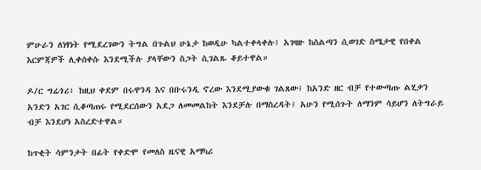ምሁራን ለነፃነት የሚደረገውን ትግል በጉልህ ሁኔታ ከወዲሁ ካልተቀላቀሉ፤ አገዛዙ ከስልጣን ሲወገድ ስሜታዊ የበቀል እርምጃዎች ሊቀሰቀሱ እንደሚችሉ ያላቸውን ስጋት ሲገልጹ ቆይተዋል።

ዶ/ር ግሬጎሪ፥ ከዚህ ቀደም በሩዋንዳ እና በቡሩንዲ ኖረው እንደሚያውቁ ገልጸው፤ ከአንድ ዘር ብቻ የተውጣጡ ልሂቃን አንድን አገር ሲቆጣጠሩ የሚደርሰውን አደጋ ለመመልከት እንደቻሉ በማስረዳት፤ አሁን የሚሰጉት ለማንም ሳይሆን ለትግራይ ብቻ እንደሆነ አስረድተዋል።

ከጥቂት ሳምንታት በፊት የቀድሞ የመለስ ዜናዊ አማካሪ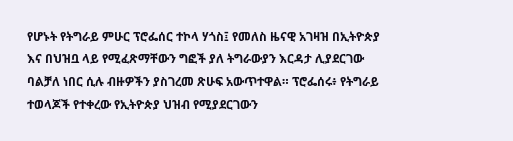የሆኑት የትግራይ ምሁር ፕሮፌሰር ተኮላ ሃጎስ፤ የመለስ ዜናዊ አገዛዝ በኢትዮጵያ እና በህዝቧ ላይ የሚፈጽማቸውን ግፎች ያለ ትግራውያን እርዳታ ሊያደርገው ባልቻለ ነበር ሲሉ ብዙዎችን ያስገረመ ጽሁፍ አውጥተዋል። ፕሮፌሰሩ፥ የትግራይ ተወላጆች የተቀረው የኢትዮጵያ ህዝብ የሚያደርገውን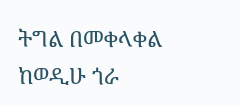ትግል በመቀላቀል ከወዲሁ ጎራ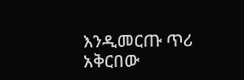እንዲመርጡ ጥሪ አቅርበው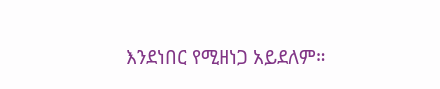እንደነበር የሚዘነጋ አይደለም።